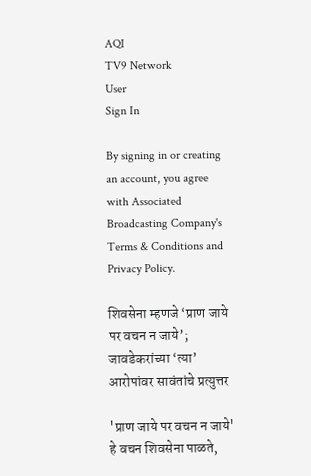AQI
TV9 Network
User
Sign In

By signing in or creating an account, you agree with Associated Broadcasting Company's Terms & Conditions and Privacy Policy.

शिवसेना म्हणजे ‘प्राण जाये पर वचन न जाये’; जावडेकरांच्या ‘त्या’ आरोपांवर सावंतांचे प्रत्युत्तर

'प्राण जाये पर वचन न जाये' हे वचन शिवसेना पाळते,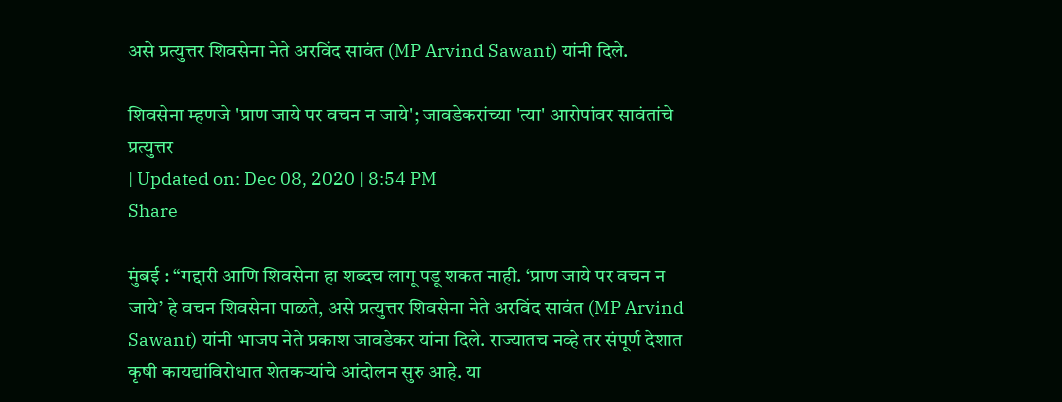असे प्रत्युत्तर शिवसेना नेते अरविंद सावंत (MP Arvind Sawant) यांनी दिले.

शिवसेना म्हणजे 'प्राण जाये पर वचन न जाये'; जावडेकरांच्या 'त्या' आरोपांवर सावंतांचे प्रत्युत्तर
| Updated on: Dec 08, 2020 | 8:54 PM
Share

मुंबई : “गद्दारी आणि शिवसेना हा शब्दच लागू पडू शकत नाही. ‘प्राण जाये पर वचन न जाये’ हे वचन शिवसेना पाळते, असे प्रत्युत्तर शिवसेना नेते अरविंद सावंत (MP Arvind Sawant) यांनी भाजप नेते प्रकाश जावडेकर यांना दिले. राज्यातच नव्हे तर संपूर्ण देशात कृषी कायद्यांविरोधात शेतकऱ्यांचे आंदोलन सुरु आहे. या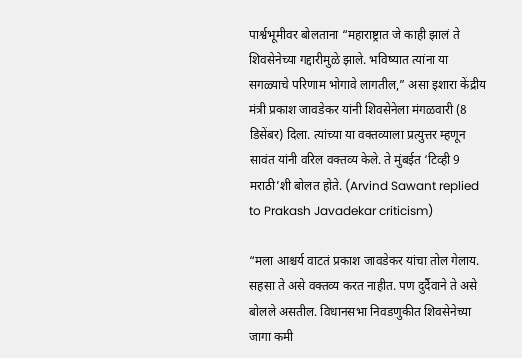पार्श्वभूमीवर बोलताना “महाराष्ट्रात जे काही झालं ते शिवसेनेच्या गद्दारीमुळे झाले. भविष्यात त्यांना या सगळ्याचे परिणाम भोगावे लागतील,” असा इशारा केंद्रीय मंत्री प्रकाश जावडेकर यांनी शिवसेनेला मंगळवारी (8 डिसेंबर) दिला. त्यांच्या या वक्तव्याला प्रत्युत्तर म्हणून सावंत यांनी वरिल वक्तव्य केले. ते मुंबईत ‘टिव्ही 9 मराठी’शी बोलत होते. (Arvind Sawant replied to Prakash Javadekar criticism)

“मला आश्चर्य वाटतं प्रकाश जावडेकर यांचा तोल गेलाय. सहसा ते असे वक्तव्य करत नाहीत. पण दुर्दैवाने ते असे बोलले असतील. विधानसभा निवडणुकीत शिवसेनेच्या जागा कमी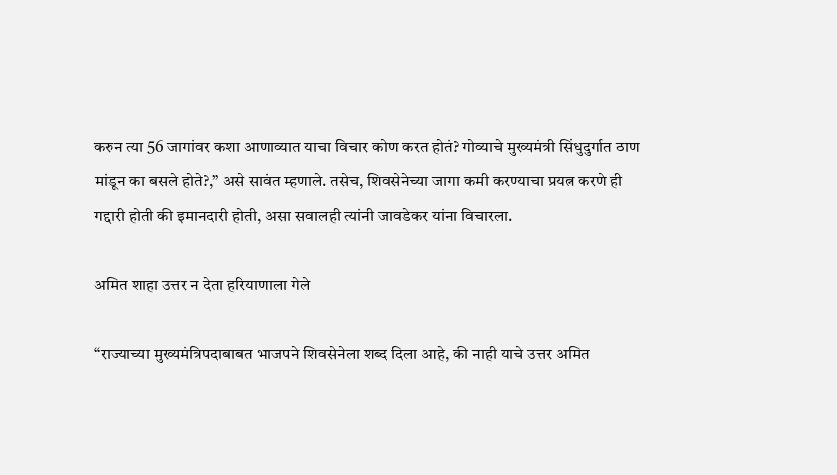करुन त्या 56 जागांवर कशा आणाव्यात याचा विचार कोण करत होतं? गोव्याचे मुख्यमंत्री सिंधुदुर्गात ठाण मांडून का बसले होते?,” असे सावंत म्हणाले. तसेच, शिवसेनेच्या जागा कमी करण्याचा प्रयत्न करणे ही गद्दारी होती की इमानदारी होती, असा सवालही त्यांनी जावडेकर यांना विचारला.

अमित शाहा उत्तर न देता हरियाणाला गेले

“राज्याच्या मुख्यमंत्रिपदाबाबत भाजपने शिवसेनेला शब्द दिला आहे, की नाही याचे उत्तर अमित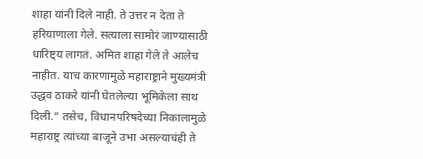शाहा यांनी दिले नाही. ते उत्तर न देता ते हरियाणाला गेले. सत्याला सामोरं जाण्यासाठी धारिष्ट्य लागतं. अमित शाहा गेले ते आलेच नाहीत. याच कारणामुळे महाराष्ट्राने मुख्यमंत्री उद्धव ठाकरे यांनी घेतलेल्या भूमिकेला साथ दिली.” तसेच, विधानपरिषदेच्या निकालामुळे महाराष्ट्र त्यांच्या बाजूने उभा असल्याचंही ते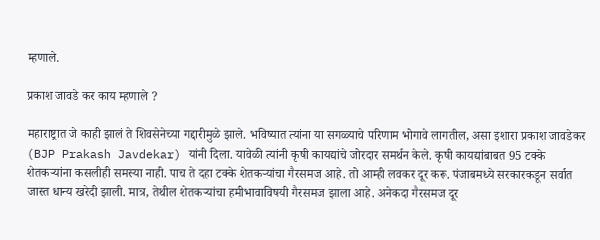म्हणाले.

प्रकाश जावडे कर काय म्हणाले ?

महाराष्ट्रात जे काही झालं ते शिवसेनेच्या गद्दारीमुळे झाले. भविष्यात त्यांना या सगळ्याचे परिणाम भोगावे लागतील, असा इशारा प्रकाश जावडेकर (BJP Prakash Javdekar) यांनी दिला. यावेळी त्यांनी कृषी कायद्यांचे जोरदार समर्थन केले. कृषी कायद्यांबाबत 95 टक्के शेतकऱ्यांना कसलीही समस्या नाही. पाच ते दहा टक्के शेतकऱ्यांचा गैरसमज आहे. तो आम्ही लवकर दूर करू. पंजाबमध्ये सरकारकडून सर्वात जास्त धान्य खरेदी झाली. मात्र, तेथील शेतकऱ्यांचा हमीभावाविषयी गैरसमज झाला आहे. अनेकदा गैरसमज दूर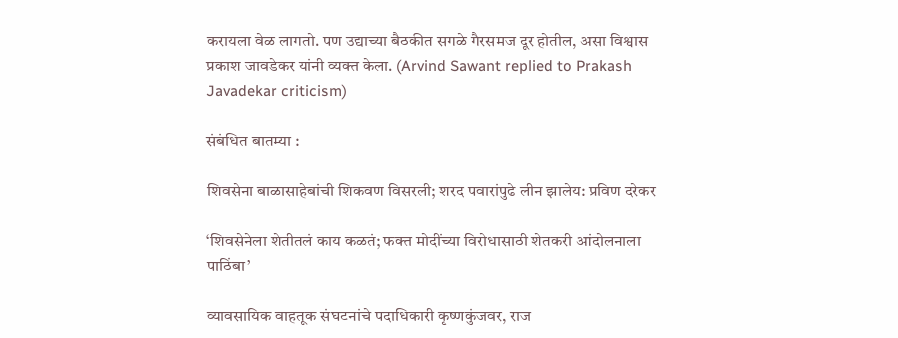करायला वेळ लागतो. पण उद्याच्या बैठकीत सगळे गैरसमज दूर होतील, असा विश्वास प्रकाश जावडेकर यांनी व्यक्त केला. (Arvind Sawant replied to Prakash Javadekar criticism)

संबंधित बातम्या :

शिवसेना बाळासाहेबांची शिकवण विसरली; शरद पवारांपुढे लीन झालेय: प्रविण दरेकर

‘शिवसेनेला शेतीतलं काय कळतं; फक्त मोदींच्या विरोधासाठी शेतकरी आंदोलनाला पाठिंबा’

व्यावसायिक वाहतूक संघटनांचे पदाधिकारी कृष्णकुंजवर, राज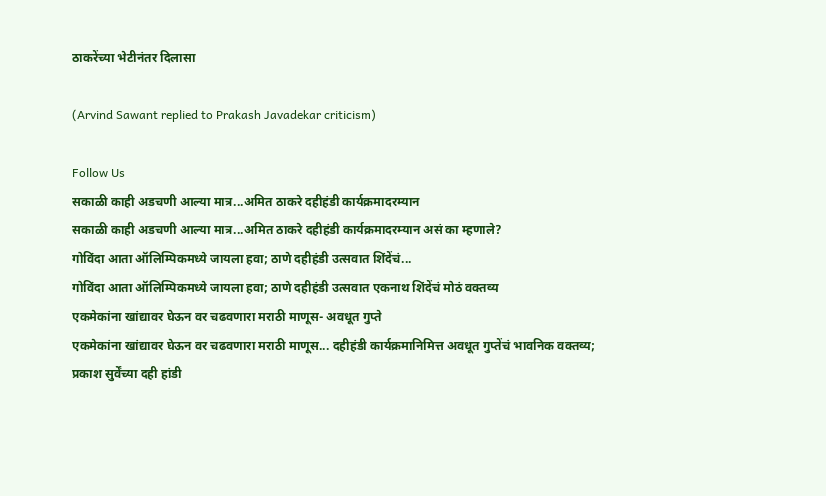ठाकरेंच्या भेटीनंतर दिलासा

(Arvind Sawant replied to Prakash Javadekar criticism)

Follow Us
सकाळी काही अडचणी आल्या मात्र...अमित ठाकरे दहीहंडी कार्यक्रमादरम्यान
सकाळी काही अडचणी आल्या मात्र...अमित ठाकरे दहीहंडी कार्यक्रमादरम्यान असं का म्हणाले?
गोविंदा आता ऑलिम्पिकमध्ये जायला हवा; ठाणे दहीहंडी उत्सवात शिंदेंचं...
गोविंदा आता ऑलिम्पिकमध्ये जायला हवा; ठाणे दहीहंडी उत्सवात एकनाथ शिंदेंचं मोठं वक्तव्य
एकमेकांना खांद्यावर घेऊन वर चढवणारा मराठी माणूस- अवधूत गुप्ते
एकमेकांना खांद्यावर घेऊन वर चढवणारा मराठी माणूस... दहीहंडी कार्यक्रमानिमित्त अवधूत गुप्तेंचं भावनिक वक्तव्य;
प्रकाश सुर्वेंच्या दही हांडी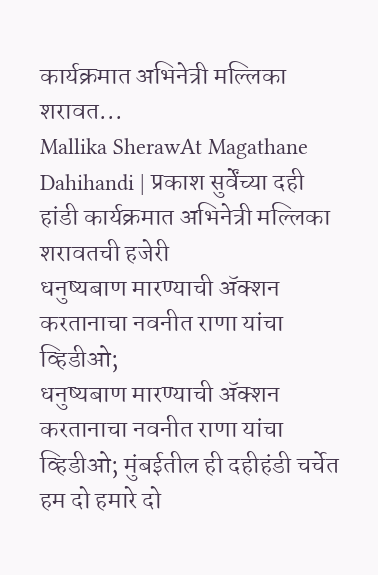कार्यक्रमात अभिनेत्री मल्लिका शरावत...
Mallika SherawAt Magathane Dahihandi | प्रकाश सुर्वेंच्या दही हांडी कार्यक्रमात अभिनेत्री मल्लिका शरावतची हजेरी
धनुष्यबाण मारण्याची ॲक्शन करतानाचा नवनीत राणा यांचा व्हिडीओ;
धनुष्यबाण मारण्याची ॲक्शन करतानाचा नवनीत राणा यांचा व्हिडीओ; मुंबईतील ही दहीहंडी चर्चेत
हम दो हमारे दो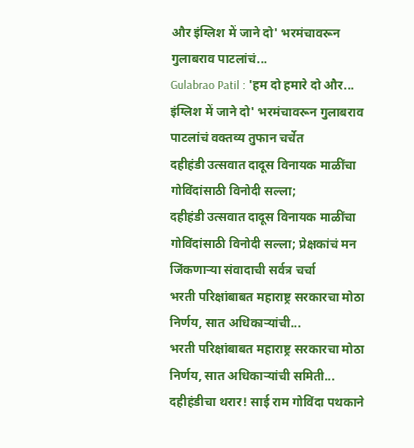और इंग्लिश में जाने दो' भरमंचावरून गुलाबराव पाटलांचं...
Gulabrao Patil : 'हम दो हमारे दो और... इंग्लिश में जाने दो' भरमंचावरून गुलाबराव पाटलांचं वक्तव्य तुफान चर्चेत
दहीहंडी उत्सवात दादूस विनायक माळींचा गोविंदांसाठी विनोदी सल्ला;
दहीहंडी उत्सवात दादूस विनायक माळींचा गोविंदांसाठी विनोदी सल्ला; प्रेक्षकांचं मन जिंकणाऱ्या संवादाची सर्वत्र चर्चा
भरती परिक्षांबाबत महाराष्ट्र सरकारचा मोठा निर्णय, सात अधिकाऱ्यांची...
भरती परिक्षांबाबत महाराष्ट्र सरकारचा मोठा निर्णय, सात अधिकाऱ्यांची समिती...
दहीहंडीचा थरार! साई राम गोविंदा पथकाने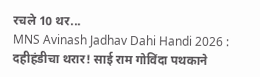रचले 10 थर...
MNS Avinash Jadhav Dahi Handi 2026 : दहीहंडीचा थरार! साई राम गोविंदा पथकाने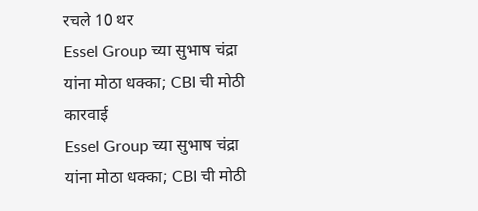रचले 10 थर
Essel Group च्या सुभाष चंद्रा यांना मोठा धक्का; CBI ची मोठी कारवाई
Essel Group च्या सुभाष चंद्रा यांना मोठा धक्का; CBI ची मोठी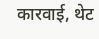कारवाई, थेट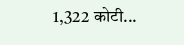1,322 कोटी...